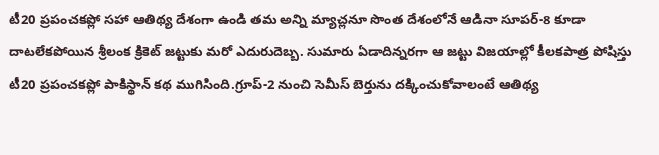టీ20 ప్రపంచకప్లో సహా ఆతిథ్య దేశంగా ఉండి తమ అన్ని మ్యాచ్లనూ సొంత దేశంలోనే ఆడినా సూపర్-8 కూడా దాటలేకపోయిన శ్రీలంక క్రికెట్ జట్టుకు మరో ఎదురుదెబ్బ. సుమారు ఏడాదిన్నరగా ఆ జట్టు విజయాల్లో కీలకపాత్ర పోషిస్తు
టీ20 ప్రపంచకప్లో పాకిస్థాన్ కథ ముగిసింది.గ్రూప్-2 నుంచి సెమీస్ బెర్తును దక్కించుకోవాలంటే ఆతిథ్య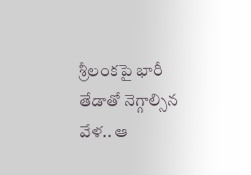శ్రీలంకపై భారీ తేడాతో నెగ్గాల్సిన వేళ.. ఆ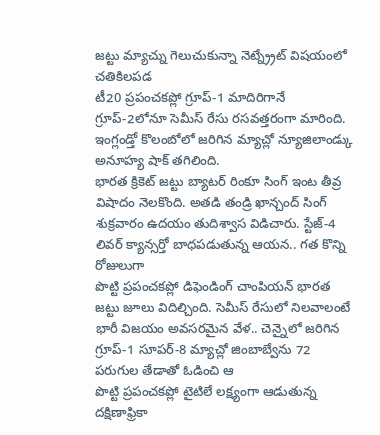జట్టు మ్యాచ్ను గెలుచుకున్నా నెట్న్ర్రేట్ విషయంలో చతికిలపడ
టీ20 ప్రపంచకప్లో గ్రూప్-1 మాదిరిగానే గ్రూప్-2లోనూ సెమీస్ రేసు రసవత్తరంగా మారింది. ఇంగ్లండ్తో కొలంబోలో జరిగిన మ్యాచ్లో న్యూజిలాండ్కు అనూహ్య షాక్ తగిలింది.
భారత క్రికెట్ జట్టు బ్యాటర్ రింకూ సింగ్ ఇంట తీవ్ర విషాదం నెలకొంది. అతడి తండ్రి ఖాన్చంద్ సింగ్ శుక్రవారం ఉదయం తుదిశ్వాస విడిచారు. స్టేజ్-4 లివర్ క్యాన్సర్తో బాధపడుతున్న ఆయన.. గత కొన్ని రోజులుగా
పొట్టి ప్రపంచకప్లో డిఫెండింగ్ చాంపియన్ భారత జట్టు జూలు విదిల్చింది. సెమీస్ రేసులో నిలవాలంటే భారీ విజయం అవసరమైన వేళ.. చెన్నైలో జరిగిన గ్రూప్-1 సూపర్-8 మ్యాచ్లో జింబాబ్వేను 72 పరుగుల తేడాతో ఓడించి ఆ
పొట్టి ప్రపంచకప్లో టైటిలే లక్ష్యంగా ఆడుతున్న దక్షిణాఫ్రికా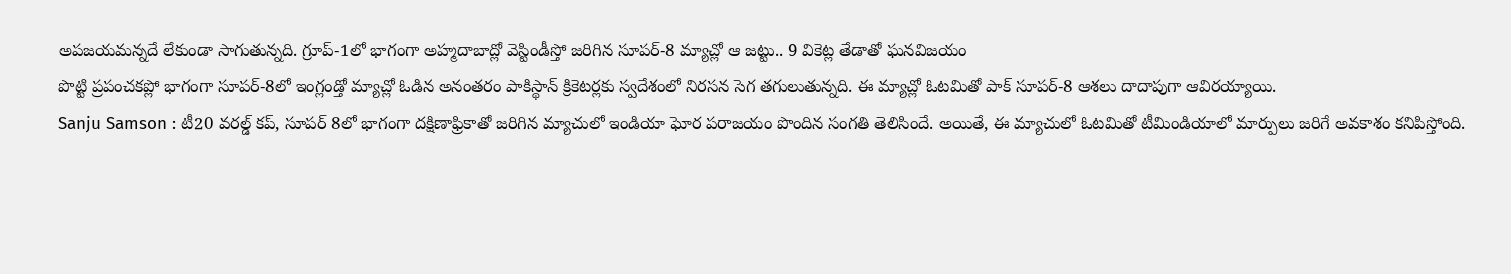అపజయమన్నదే లేకుండా సాగుతున్నది. గ్రూప్-1లో భాగంగా అహ్మదాబాద్లో వెస్టిండీస్తో జరిగిన సూపర్-8 మ్యాచ్లో ఆ జట్టు.. 9 వికెట్ల తేడాతో ఘనవిజయం
పొట్టి ప్రపంచకప్లో భాగంగా సూపర్-8లో ఇంగ్లండ్తో మ్యాచ్లో ఓడిన అనంతరం పాకిస్థాన్ క్రికెటర్లకు స్వదేశంలో నిరసన సెగ తగులుతున్నది. ఈ మ్యాచ్లో ఓటమితో పాక్ సూపర్-8 ఆశలు దాదాపుగా ఆవిరయ్యాయి.
Sanju Samson : టీ20 వరల్డ్ కప్, సూపర్ 8లో భాగంగా దక్షిణాఫ్రికాతో జరిగిన మ్యాచులో ఇండియా ఘోర పరాజయం పొందిన సంగతి తెలిసిందే. అయితే, ఈ మ్యాచులో ఓటమితో టీమిండియాలో మార్పులు జరిగే అవకాశం కనిపిస్తోంది.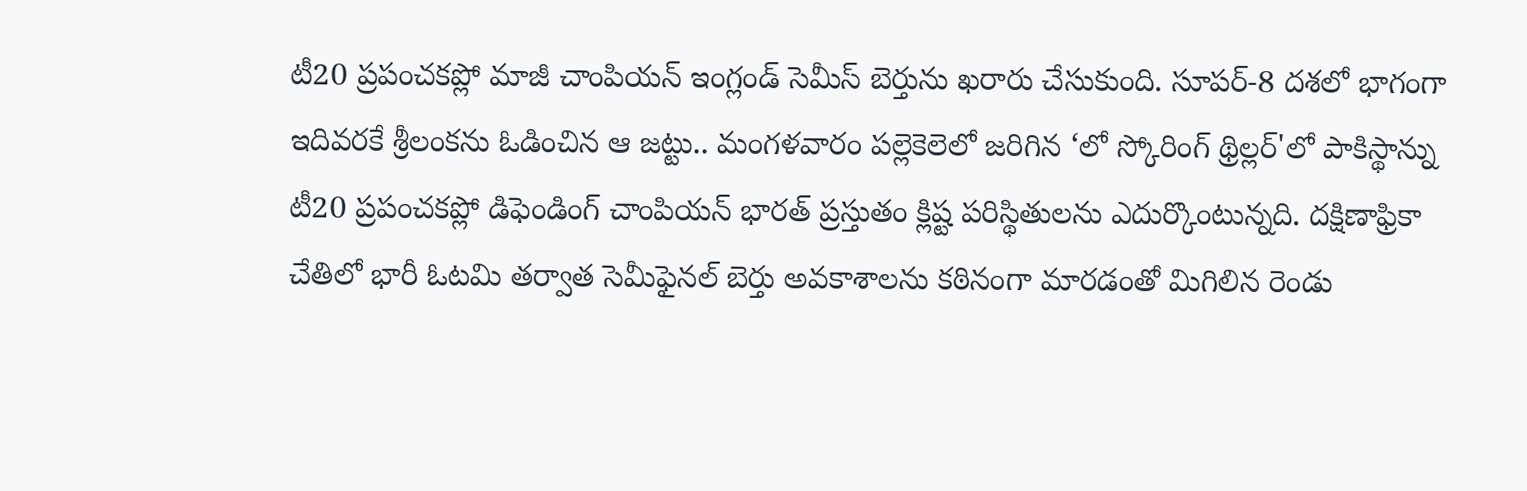టీ20 ప్రపంచకప్లో మాజీ చాంపియన్ ఇంగ్లండ్ సెమీస్ బెర్తును ఖరారు చేసుకుంది. సూపర్-8 దశలో భాగంగా ఇదివరకే శ్రీలంకను ఓడించిన ఆ జట్టు.. మంగళవారం పల్లెకెలెలో జరిగిన ‘లో స్కోరింగ్ థ్రిల్లర్'లో పాకిస్థాన్ను
టీ20 ప్రపంచకప్లో డిఫెండింగ్ చాంపియన్ భారత్ ప్రస్తుతం క్లిష్ట పరిస్థితులను ఎదుర్కొంటున్నది. దక్షిణాఫ్రికా చేతిలో భారీ ఓటమి తర్వాత సెమీఫైనల్ బెర్తు అవకాశాలను కఠినంగా మారడంతో మిగిలిన రెండు